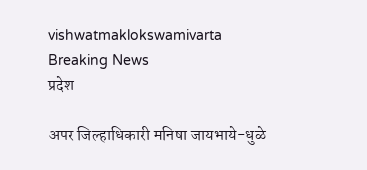vishwatmaklokswamivarta
Breaking News
प्रदेश

अपर जिल्हाधिकारी मनिषा जायभाये-धुळे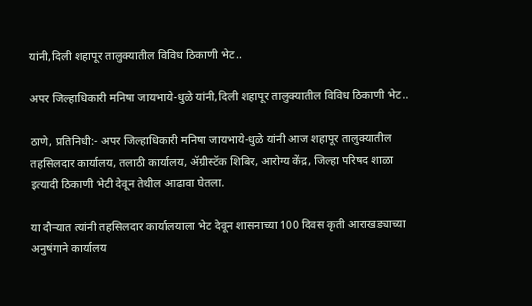यांनी,दिली शहापूर तालुक्यातील विविध ठिकाणी भेट..

अपर जिल्हाधिकारी मनिषा जायभाये-धुळे यांनी,दिली शहापूर तालुक्यातील विविध ठिकाणी भेट..

ठाणे, प्रतिनिधी:- अपर जिल्हाधिकारी मनिषा जायभाये-धुळे यांनी आज शहापूर तालुक्यातील तहसिलदार कार्यालय, तलाठी कार्यालय, ॲग्रीस्टॅक शिबिर, आरोग्य केंद्र, जिल्हा परिषद शाळा इत्यादी ठिकाणी भेटी देवून तेथील आढावा घेतला.

या दौऱ्यात त्यांनी तहसिलदार कार्यालयाला भेट देवून शासनाच्या 100 दिवस कृती आराखड्याच्या अनुषंगाने कार्यालय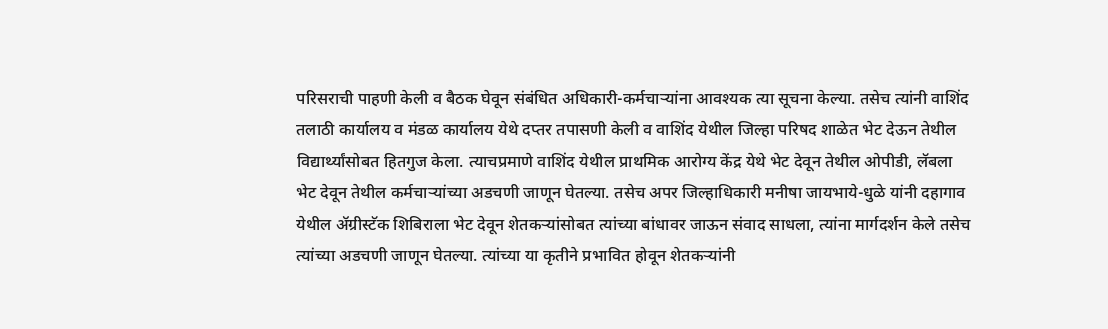परिसराची पाहणी केली व बैठक घेवून संबंधित अधिकारी-कर्मचाऱ्यांना आवश्यक त्या सूचना केल्या. तसेच त्यांनी वाशिंद तलाठी कार्यालय व मंडळ कार्यालय येथे दप्तर तपासणी केली व वाशिंद येथील जिल्हा परिषद शाळेत भेट देऊन तेथील विद्यार्थ्यांसोबत हितगुज केला. त्याचप्रमाणे वाशिंद येथील प्राथमिक आरोग्य केंद्र येथे भेट देवून तेथील ओपीडी, लॅबला भेट देवून तेथील कर्मचाऱ्यांच्या अडचणी जाणून घेतल्या. तसेच अपर जिल्हाधिकारी मनीषा जायभाये-धुळे यांनी दहागाव येथील ॲग्रीस्टॅक शिबिराला भेट देवून शेतकऱ्यांसोबत त्यांच्या बांधावर जाऊन संवाद साधला, त्यांना मार्गदर्शन केले तसेच त्यांच्या अडचणी जाणून घेतल्या. त्यांच्या या कृतीने प्रभावित होवून शेतकऱ्यांनी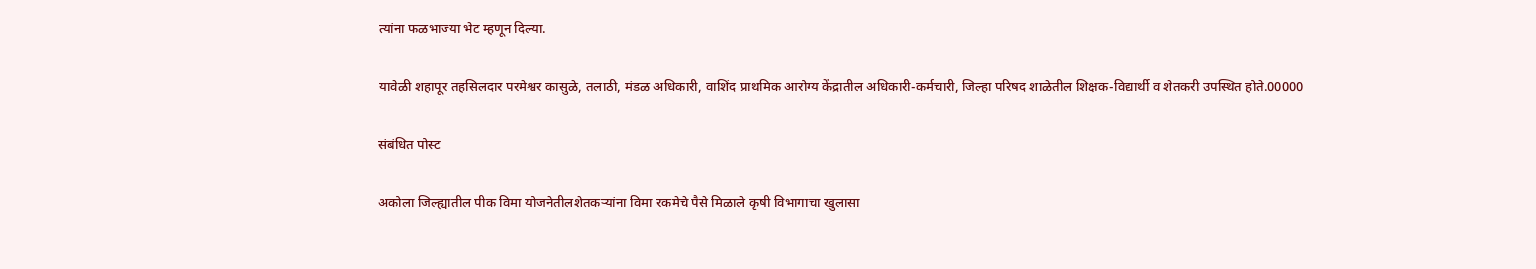त्यांना फळभाज्या भेट म्हणून दिल्या.

यावेळी शहापूर तहसिलदार परमेश्वर कासुळे, तलाठी, मंडळ अधिकारी, वाशिंद प्राथमिक आरोग्य केंद्रातील अधिकारी-कर्मचारी, जिल्हा परिषद शाळेतील शिक्षक-विद्यार्थी व शेतकरी उपस्थित होते.00000

संबंधित पोस्ट

अकोला जिल्ह्यातील पीक विमा योजनेतीलशेतकऱ्यांना विमा रकमेचे पैसे मिळाले कृषी विभागाचा खुलासा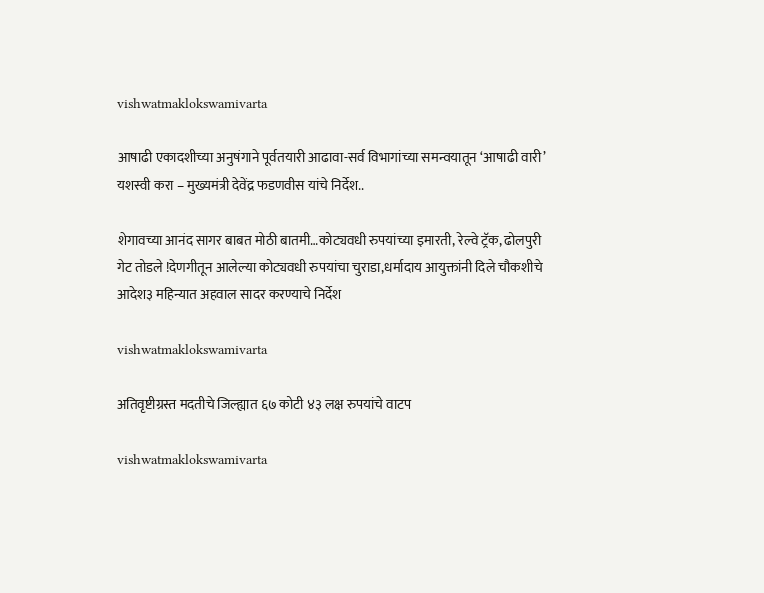vishwatmaklokswamivarta

आषाढी एकादशीच्या अनुषंगाने पूर्वतयारी आढावा-सर्व विभागांच्या समन्वयातून ‘आषाढी वारी’ यशस्वी करा – मुख्यमंत्री देवेंद्र फडणवीस यांचे निर्देश..

शेगावच्या आनंद सागर बाबत मोठी बातमी…कोट्यवधी रुपयांच्या इमारती, रेल्वे ट्रॅक, ढोलपुरी गेट तोडले !देणगीतून आलेल्या कोट्यवधी रुपयांचा चुराडा,धर्मादाय आयुक्तांनी दिले चौकशीचे आदेश३ महिन्यात अहवाल सादर करण्याचे निर्देश

vishwatmaklokswamivarta

अतिवृष्टीग्रस्त मदतीचे जिल्ह्यात ६७ कोटी ४३ लक्ष रुपयांचे वाटप

vishwatmaklokswamivarta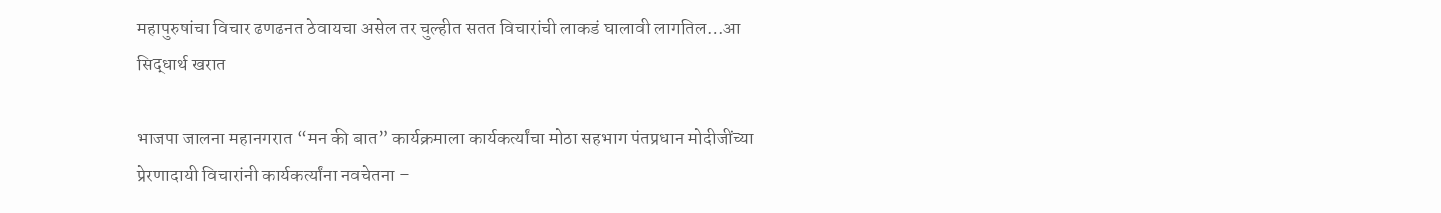महापुरुषांचा विचार ढणढनत ठेवायचा असेल तर चुल्हीत सतत विचारांची लाकडं घालावी लागतिल…आ सिद्धार्थ खरात

भाजपा जालना महानगरात “मन की बात” कार्यक्रमाला कार्यकर्त्यांचा मोठा सहभाग पंतप्रधान मोदीजींच्या प्रेरणादायी विचारांनी कार्यकर्त्यांना नवचेतना –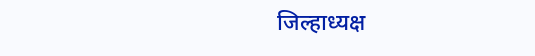जिल्हाध्यक्ष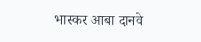भास्कर आबा दानवे